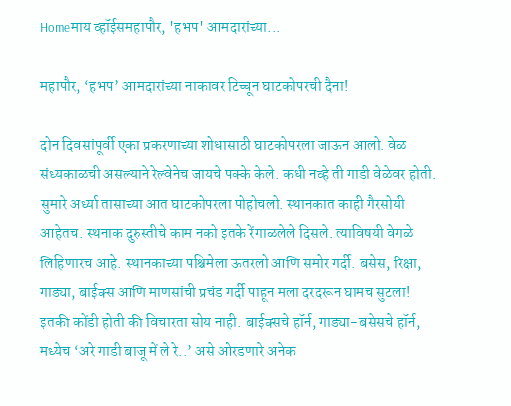Homeमाय व्हॉईसमहापौर, 'हभप' आमदारांच्या...

महापौर, ‘हभप’ आमदारांच्या नाकावर टिच्चून घाटकोपरची दैना!

दोन दिवसांपूर्वी एका प्रकरणाच्या शोधासाठी घाटकोपरला जाऊन आलो. वेळ संध्यकाळची असल्याने रेल्वेनेच जायचे पक्के केले. कधी नव्हे ती गाडी वेळेवर होती. सुमारे अर्ध्या तासाच्या आत घाटकोपरला पोहोचलो. स्थानकात काही गैरसोयी आहेतच. स्थनाक दुरुस्तीचे काम नको इतके रेंगाळलेले दिसले. त्याविषयी वेगळे लिहिणारच आहे. स्थानकाच्या पश्चिमेला ऊतरलो आणि समोर गर्दी. बसेस, रिक्षा, गाड्या, बाईक्स आणि माणसांची प्रचंड गर्दी पाहून मला दरदरून घामच सुटला! इतकी कोंडी होती की विचारता सोय नाही. बाईक्सचे हॉर्न, गाड्या-बसेसचे हॉर्न, मध्येच ‘अरे गाडी बाजू में ले रे..’ असे ओरडणारे अनेक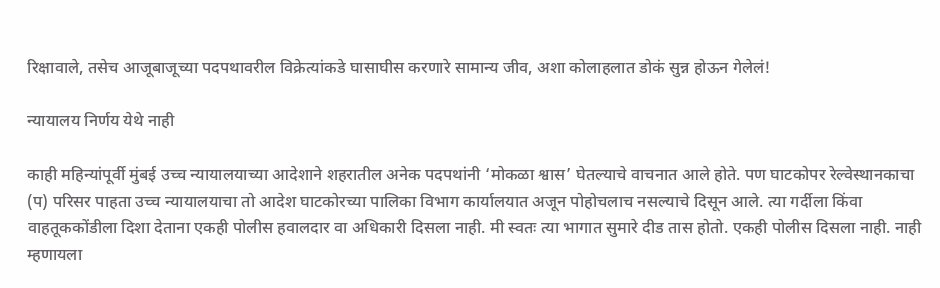रिक्षावाले, तसेच आजूबाजूच्या पदपथावरील विक्रेत्यांकडे घासाघीस करणारे सामान्य जीव, अशा कोलाहलात डोकं सुन्न होऊन गेलेलं!

न्यायालय निर्णय येथे नाही

काही महिन्यांपूर्वी मुंबई उच्च न्यायालयाच्या आदेशाने शहरातील अनेक पदपथांनी ‘मोकळा श्वास’ घेतल्याचे वाचनात आले होते. पण घाटकोपर रेल्वेस्थानकाचा (प) परिसर पाहता उच्च न्यायालयाचा तो आदेश घाटकोरच्या पालिका विभाग कार्यालयात अजून पोहोचलाच नसल्याचे दिसून आले. त्या गर्दीला किंवा वाहतूककोंडीला दिशा देताना एकही पोलीस हवालदार वा अधिकारी दिसला नाही. मी स्वतः त्या भागात सुमारे दीड तास होतो. एकही पोलीस दिसला नाही. नाही म्हणायला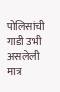पोलिसांची गाडी उभी असलेली मात्र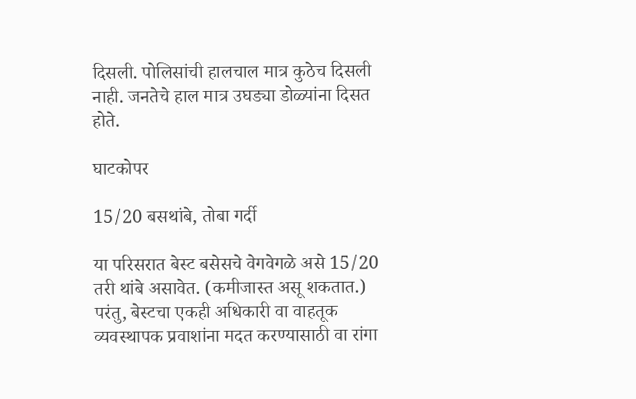दिसली. पोलिसांची हालचाल मात्र कुठेच दिसली नाही. जनतेचे हाल मात्र उघड्या डोळ्यांना दिसत होते.

घाटकोपर

15/20 बसथांबे, तोबा गर्दी

या परिसरात बेस्ट बसेसचे वेगवेगळे असे 15/20 तरी थांबे असावेत. (कमीजास्त असू शकतात.) परंतु, बेस्टचा एकही अधिकारी वा वाहतूक व्यवस्थापक प्रवाशांना मदत करण्यासाठी वा रांगा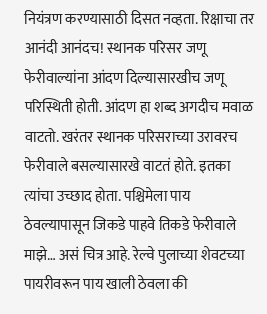नियंत्रण करण्यासाठी दिसत नव्हता. रिक्षाचा तर आनंदी आनंदच! स्थानक परिसर जणू फेरीवाल्यांना आंदण दिल्यासारखीच जणू परिस्थिती होती. आंदण हा शब्द अगदीच मवाळ वाटतो. खरंतर स्थानक परिसराच्या उरावरच फेरीवाले बसल्यासारखे वाटतं होते. इतका त्यांचा उच्छाद होता. पश्चिमेला पाय ठेवल्यापासून जिकडे पाहवे तिकडे फेरीवाले माझे… असं चित्र आहे. रेल्वे पुलाच्या शेवटच्या पायरीवरून पाय खाली ठेवला की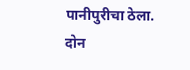पानीपुरीचा ठेला. दोन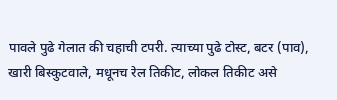पावले पुढे गेलात की चहाची टपरी. त्याच्या पुढे टोस्ट, बटर (पाव), खारी बिस्कुटवाले, मधूनच रेल तिकीट, लोकल तिकीट असे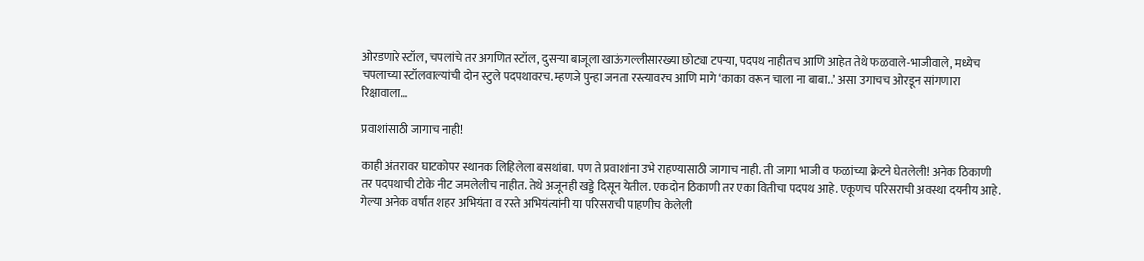ओरडणारे स्टॉल, चपलांचे तर अगणित स्टॉल, दुसऱ्या बाजूला खाऊंगल्लीसारख्या छोट्या टपऱ्या, पदपथ नाहीतच आणि आहेत तेथे फळवाले-भाजीवाले, मध्येच चपलाच्या स्टॉलवाल्यांची दोन स्टुले पदपथावरच. म्हणजे पुन्हा जनता रस्त्यावरच आणि मागे ‘काका वरून चाला ना बाबा..’ असा उगाचच ओरडून सांगणारा रिक्षावाला…

प्रवाशांसाठी जागाच नाही!

काही अंतरावर घाटकोपर स्थानक लिहिलेला बसथांबा. पण ते प्रवाशांना उभे राहण्यासाठी जागाच नाही. ती जागा भाजी व फळांच्या क्रेटने घेतलेली! अनेक ठिकाणी तर पदपथाची टोके नीट जमलेलीच नाहीत. तेथे अजूनही खड्डे दिसून येतील. एकदोन ठिकाणी तर एका वितीचा पदपथ आहे. एकूणच परिसराची अवस्था दयनीय आहे. गेल्या अनेक वर्षांत शहर अभियंता व रस्ते अभियंत्यांनी या परिसराची पाहणीच केलेली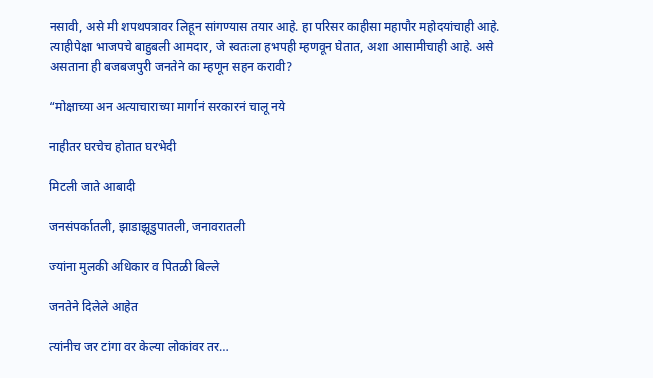नसावी, असे मी शपथपत्रावर लिहून सांगण्यास तयार आहे. हा परिसर काहीसा महापौर महोदयांचाही आहे. त्याहीपेक्षा भाजपचे बाहुबली आमदार, जे स्वतःला हभपही म्हणवून घेतात, अशा आसामीचाही आहे. असे असताना ही बजबजपुरी जनतेने का म्हणून सहन करावी?

“मोक्षाच्या अन अत्याचाराच्या मार्गानं सरकारनं चालू नये

नाहीतर घरचेच होतात घरभेदी

मिटली जाते आबादी

जनसंपर्कातली, झाडाझूडुपातली, जनावरातली

ज्यांना मुलकी अधिकार व पितळी बिल्ले

जनतेने दिलेले आहेत

त्यांनीच जर टांगा वर केल्या लोकांवर तर…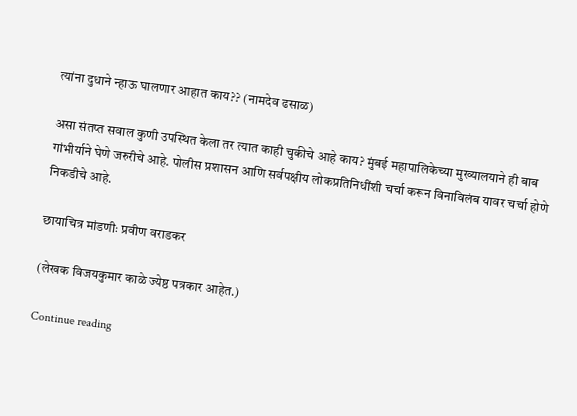त्यांना दुधाने न्हाऊ घालणार आहात काय?? (नामदेव ढसाळ)

असा संतप्त सवाल कुणी उपस्थित केला तर त्यात काही चुकीचे आहे काय? मुंबई महापालिकेच्या मुख्यालयाने ही बाब गांभीर्याने घेणे जरुरीचे आहे. पोलीस प्रशासन आणि सर्वपक्षीय लोकप्रतिनिधींशी चर्चा करून विनाविलंब यावर चर्चा होणे निकडीचे आहे.

छायाचित्र मांडणीः प्रवीण वराडकर

(लेखक विजयकुमार काळे ज्येष्ठ पत्रकार आहेत.)

Continue reading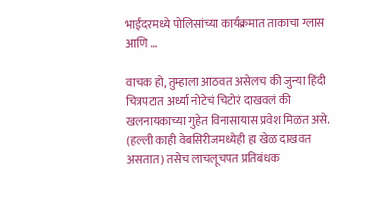भाईंदरमध्ये पोलिसांच्या कार्यक्रमात ताकाचा ग्लास आणि …

वाचक हो, तुम्हाला आठवत असेलच की जुन्या हिंदी चित्रपटात अर्ध्या नोटेचं चिटोरं दाखवलं की खलनायकाच्या गुहेत विनासायास प्रवेश मिळत असे. (हल्ली काही वेबसिरीजमध्येही हा खेळ दाखवत असतात) तसेच लाचलूचपत प्रतिबंधक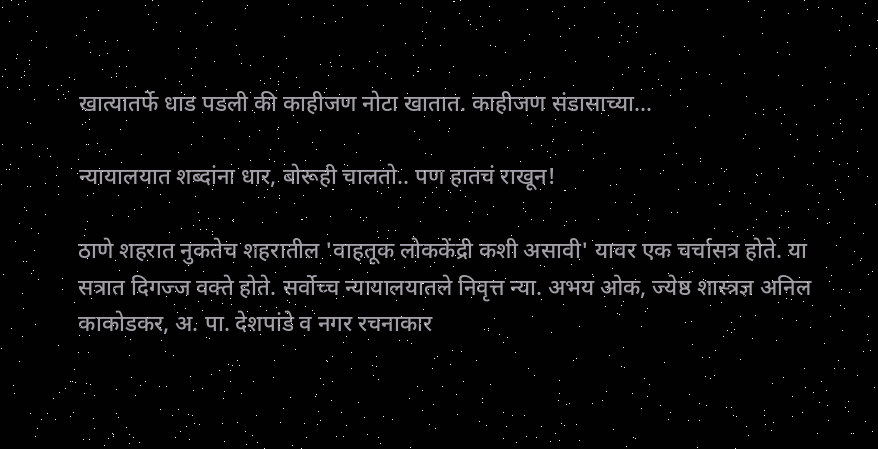खात्यातर्फे धाड पडली की काहीजण नोटा खातात. काहीजण संडासाच्या...

न्यायालयात शब्दांना धार, बोरूही चालतो.. पण हातचं राखून!

ठाणे शहरात नुकतेच शहरातील 'वाहतूक लोककेंद्री कशी असावी' यावर एक चर्चासत्र होते. या सत्रात दिगज्ज वक्ते होते. सर्वोच्च न्यायालयातले निवृत्त न्या. अभय ओक, ज्येष्ठ शास्त्रज्ञ अनिल काकोडकर, अ. पा. देशपांडे व नगर रचनाकार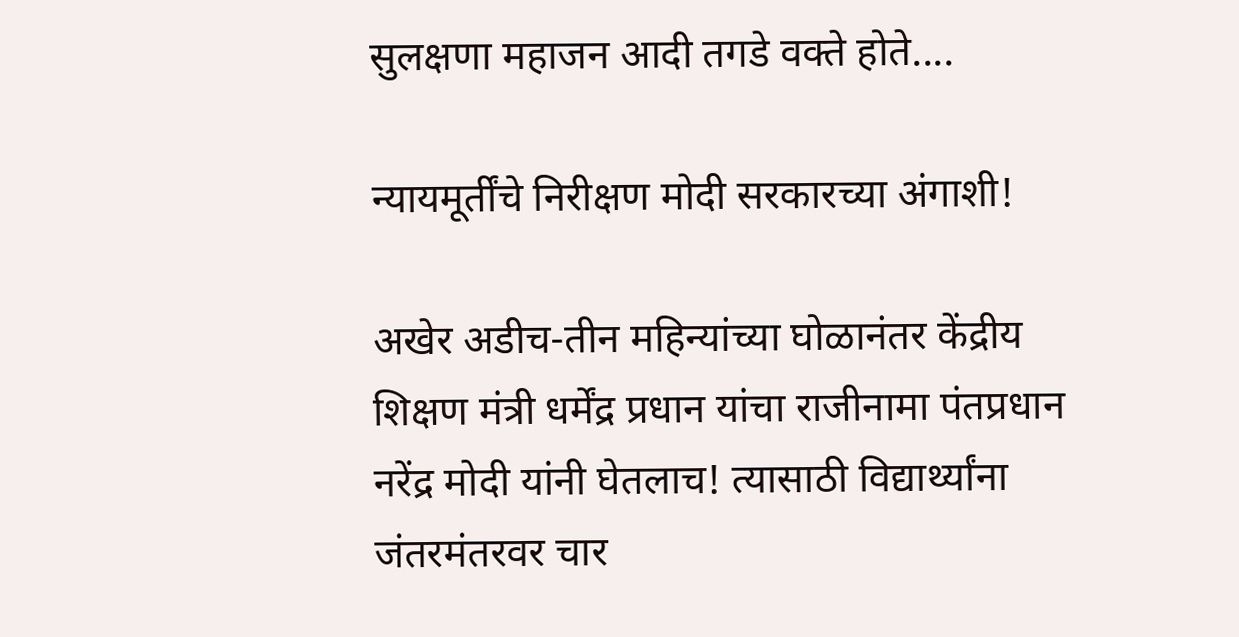सुलक्षणा महाजन आदी तगडे वक्ते होते....

न्यायमूर्तींचे निरीक्षण मोदी सरकारच्या अंगाशी!

अखेर अडीच-तीन महिन्यांच्या घोळानंतर केंद्रीय शिक्षण मंत्री धर्मेंद्र प्रधान यांचा राजीनामा पंतप्रधान नरेंद्र मोदी यांनी घेतलाच! त्यासाठी विद्यार्थ्यांना जंतरमंतरवर चार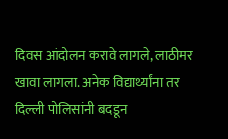दिवस आंदोलन करावे लागले, लाठीमर खावा लागला. अनेक विद्यार्थ्यांना तर दिल्ली पोलिसांनी बदडून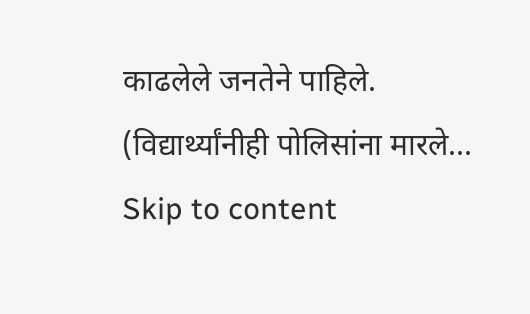काढलेले जनतेने पाहिले. (विद्यार्थ्यांनीही पोलिसांना मारले...
Skip to content